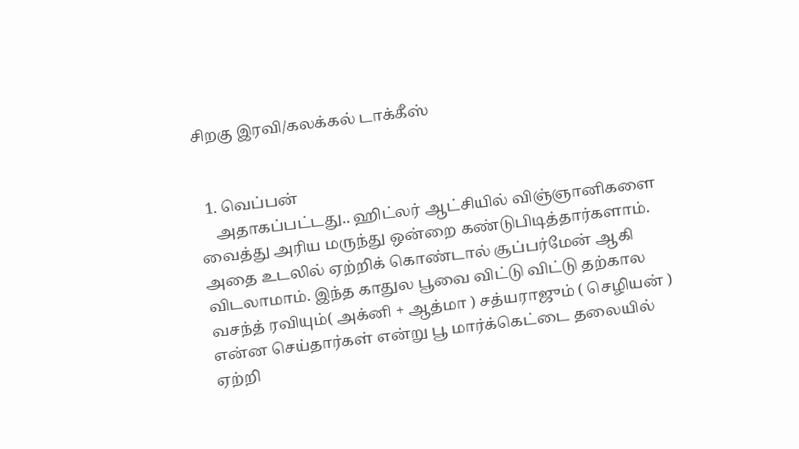சிறகு இரவி/கலக்கல் டாக்கீஸ்


  1. வெப்பன்
    அதாகப்பட்டது.. ஹிட்லர் ஆட்சியில் விஞ்ஞானிகளை வைத்து அரிய மருந்து ஒன்றை கண்டுபிடித்தார்களாம். அதை உடலில் ஏற்றிக் கொண்டால் சூப்பர்மேன் ஆகி விடலாமாம். இந்த காதுல பூவை விட்டு விட்டு தற்கால வசந்த் ரவியும்( அக்னி + ஆத்மா ) சத்யராஜும் ( செழியன் ) என்ன செய்தார்கள் என்று பூ மார்க்கெட்டை தலையில் ஏற்றி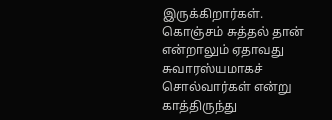இருக்கிறார்கள். கொஞ்சம் சுத்தல் தான் என்றாலும் ஏதாவது சுவாரஸ்யமாகச் சொல்வார்கள் என்று காத்திருந்து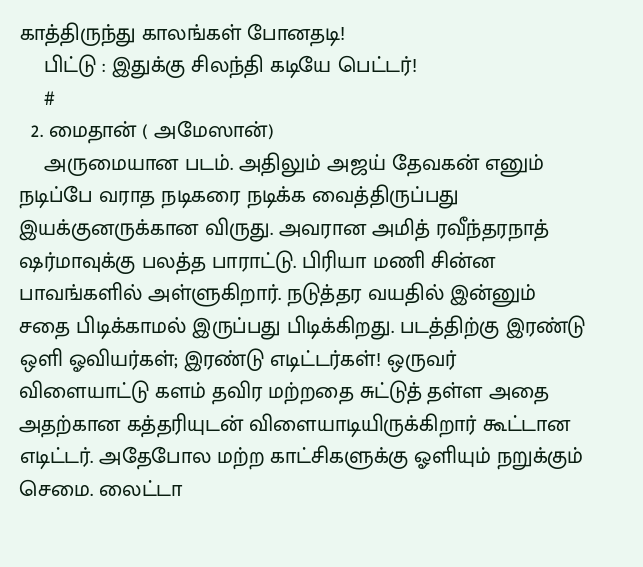காத்திருந்து காலங்கள் போனதடி!
    பிட்டு : இதுக்கு சிலந்தி கடியே பெட்டர்!
    #
  2. மைதான் ( அமேஸான்)
    அருமையான படம். அதிலும் அஜய் தேவகன் எனும் நடிப்பே வராத நடிகரை நடிக்க வைத்திருப்பது இயக்குனருக்கான விருது. அவரான அமித் ரவீந்தரநாத் ஷர்மாவுக்கு பலத்த பாராட்டு. பிரியா மணி சின்ன பாவங்களில் அள்ளுகிறார். நடுத்தர வயதில் இன்னும் சதை பிடிக்காமல் இருப்பது பிடிக்கிறது. படத்திற்கு இரண்டு ஒளி ஓவியர்கள்; இரண்டு எடிட்டர்கள்! ஒருவர் விளையாட்டு களம் தவிர மற்றதை சுட்டுத் தள்ள அதை அதற்கான கத்தரியுடன் விளையாடியிருக்கிறார் கூட்டான எடிட்டர். அதேபோல மற்ற காட்சிகளுக்கு ஓளியும் நறுக்கும் செமை. லைட்டா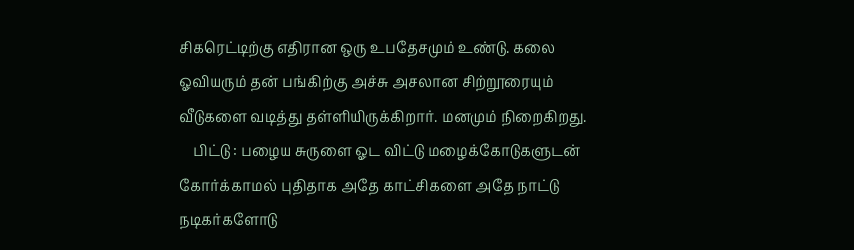சிகரெட்டிற்கு எதிரான ஒரு உபதேசமும் உண்டு. கலை ஓவியரும் தன் பங்கிற்கு அச்சு அசலான சிற்றூரையும் வீடுகளை வடித்து தள்ளியிருக்கிறார். மனமும் நிறைகிறது.
    பிட்டு : பழைய சுருளை ஓட விட்டு மழைக்கோடுகளுடன் கோர்க்காமல் புதிதாக அதே காட்சிகளை அதே நாட்டு நடிகர்களோடு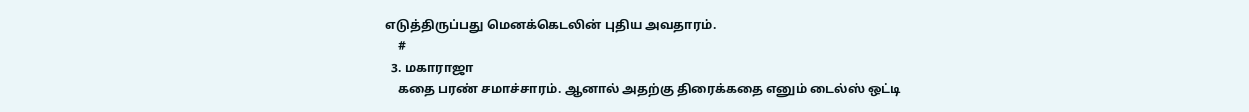எடுத்திருப்பது மெனக்கெடலின் புதிய அவதாரம்.
    #
  3. மகாராஜா
    கதை பரண் சமாச்சாரம். ஆனால் அதற்கு திரைக்கதை எனும் டைல்ஸ் ஒட்டி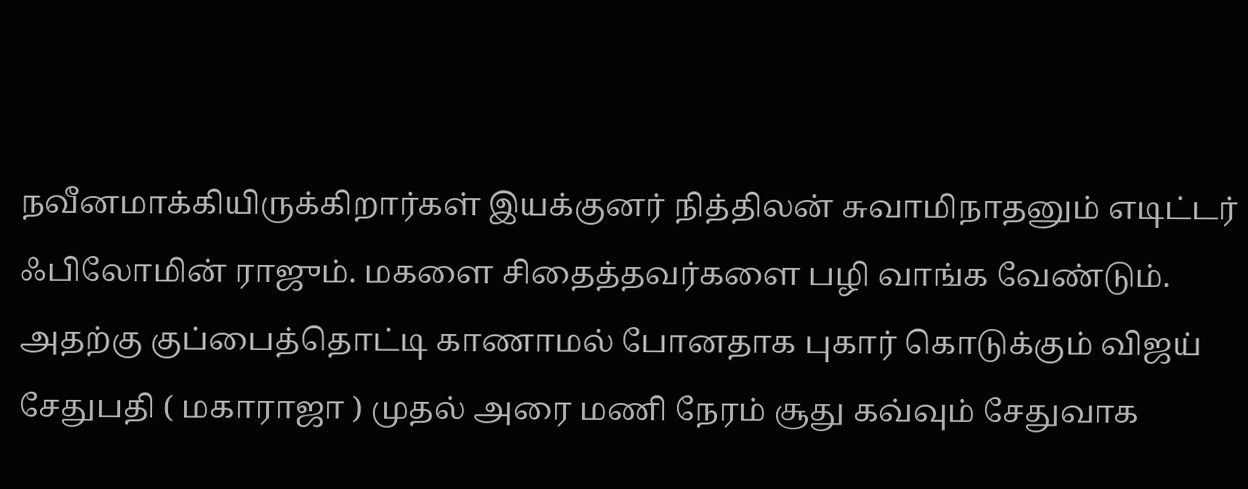நவீனமாக்கியிருக்கிறார்கள் இயக்குனர் நித்திலன் சுவாமிநாதனும் எடிட்டர் ஃபிலோமின் ராஜும். மகளை சிதைத்தவர்களை பழி வாங்க வேண்டும். அதற்கு குப்பைத்தொட்டி காணாமல் போனதாக புகார் கொடுக்கும் விஜய் சேதுபதி ( மகாராஜா ) முதல் அரை மணி நேரம் சூது கவ்வும் சேதுவாக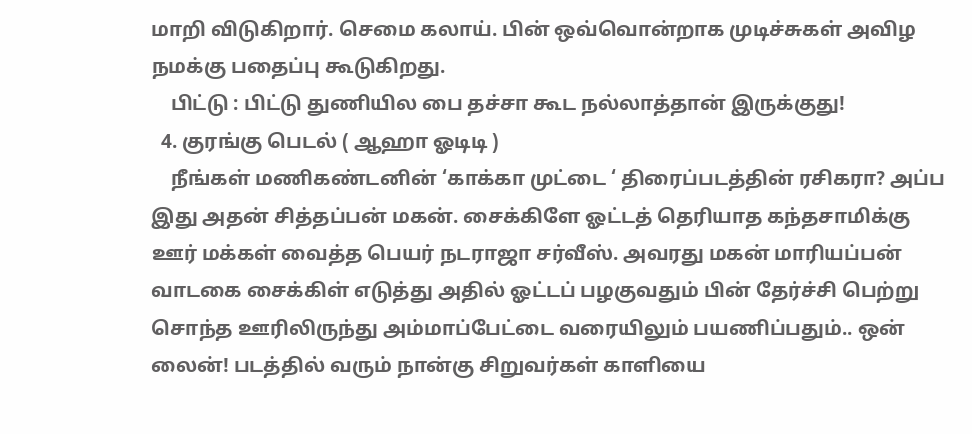மாறி விடுகிறார். செமை கலாய். பின் ஒவ்வொன்றாக முடிச்சுகள் அவிழ நமக்கு பதைப்பு கூடுகிறது.
    பிட்டு : பிட்டு துணியில பை தச்சா கூட நல்லாத்தான் இருக்குது!
  4. குரங்கு பெடல் ( ஆஹா ஓடிடி )
    நீங்கள் மணிகண்டனின் ‘காக்கா முட்டை ‘ திரைப்படத்தின் ரசிகரா? அப்ப இது அதன் சித்தப்பன் மகன். சைக்கிளே ஓட்டத் தெரியாத கந்தசாமிக்கு ஊர் மக்கள் வைத்த பெயர் நடராஜா சர்வீஸ். அவரது மகன் மாரியப்பன் வாடகை சைக்கிள் எடுத்து அதில் ஓட்டப் பழகுவதும் பின் தேர்ச்சி பெற்று சொந்த ஊரிலிருந்து அம்மாப்பேட்டை வரையிலும் பயணிப்பதும்.. ஒன் லைன்! படத்தில் வரும் நான்கு சிறுவர்கள் காளியை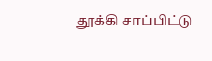தூக்கி சாப்பிட்டு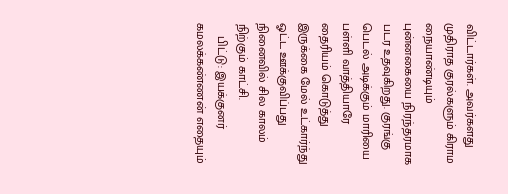விட்டார்கள். அவர்களது முதிராத குரல்களும் கிராம நையாண்டியும் புன்னகையை நிரந்தரமாக படர உதவுகிறது. குரங்கு பெடல் அடிக்கும் மாரியை பள்ளி வாத்தியாரே தைரியம் கொடுத்து இருக்கை மேல் உட்கார்ந்து ஓட்ட ஊக்குவிப்பது நினைவில் சில காலம் நிற்கும் காட்சி.
    பிட்டு: இயக்குனர் கமலக்கண்ணன் எதையும்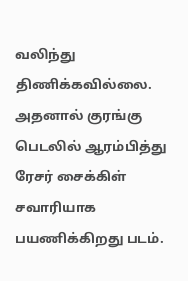வலிந்து திணிக்கவில்லை. அதனால் குரங்கு பெடலில் ஆரம்பித்து ரேசர் சைக்கிள் சவாரியாக பயணிக்கிறது படம்.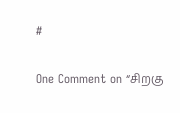#

One Comment on “சிறகு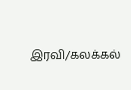இரவி/கலக்கல்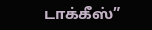டாக்கீஸ்”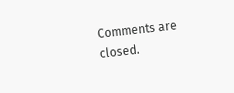Comments are closed.